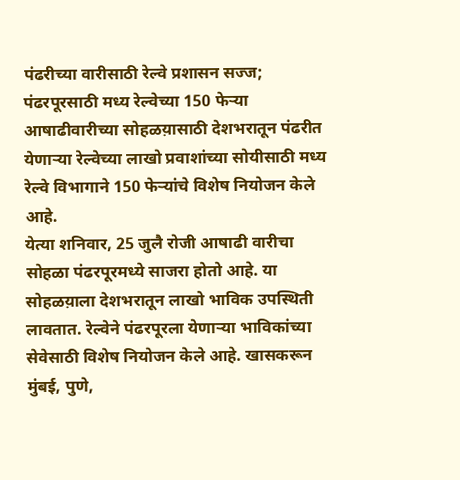पंढरीच्या वारीसाठी रेल्वे प्रशासन सज्ज; पंढरपूरसाठी मध्य रेल्वेच्या 150 फेऱ्या
आषाढीवारीच्या सोहळय़ासाठी देशभरातून पंढरीत येणाऱ्या रेल्वेच्या लाखो प्रवाशांच्या सोयीसाठी मध्य रेल्वे विभागाने 150 फेऱ्यांचे विशेष नियोजन केले आहे.
येत्या शनिवार, 25 जुलै रोजी आषाढी वारीचा सोहळा पंढरपूरमध्ये साजरा होतो आहे. या सोहळय़ाला देशभरातून लाखो भाविक उपस्थिती लावतात. रेल्वेने पंढरपूरला येणाऱ्या भाविकांच्या सेवेसाठी विशेष नियोजन केले आहे. खासकरून मुंबई, पुणे,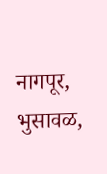नागपूर, भुसावळ,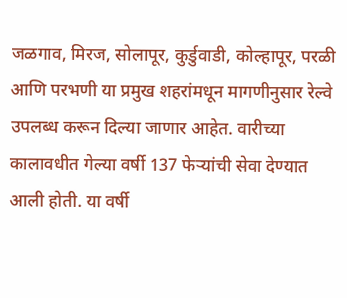जळगाव, मिरज, सोलापूर, कुर्डुवाडी, कोल्हापूर, परळी आणि परभणी या प्रमुख शहरांमधून मागणीनुसार रेल्वे उपलब्ध करून दिल्या जाणार आहेत. वारीच्या कालावधीत गेल्या वर्षी 137 फेऱ्यांची सेवा देण्यात आली होती. या वर्षी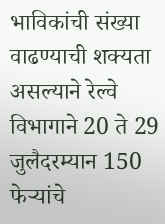भाविकांची संख्या वाढण्याची शक्यता असल्याने रेल्वे विभागाने 20 ते 29 जुलैदरम्यान 150 फेऱ्यांचे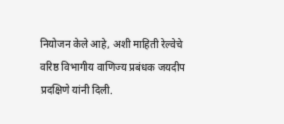नियोजन केले आहे, अशी माहिती रेल्वेचे वरिष्ठ विभागीय वाणिज्य प्रबंधक जयदीप प्रदक्षिणे यांनी दिली.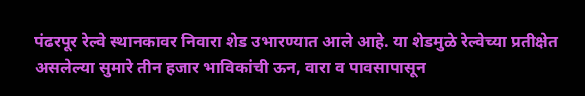पंढरपूर रेल्वे स्थानकावर निवारा शेड उभारण्यात आले आहे. या शेडमुळे रेल्वेच्या प्रतीक्षेत असलेल्या सुमारे तीन हजार भाविकांची ऊन, वारा व पावसापासून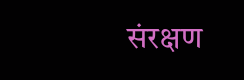संरक्षण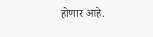होणार आहे.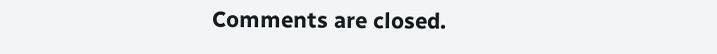Comments are closed.